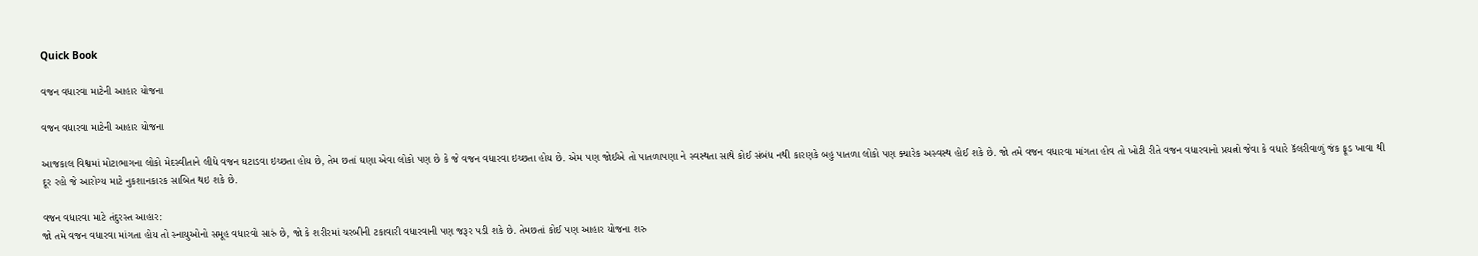Quick Book

વજન વધારવા માટેની આહાર યોજના

વજન વધારવા માટેની આહાર યોજના

આજકાલ વિશ્વમાં મોટાભાગના લોકો મેદસ્વીતાને લીધે વજન ઘટાડવા ઇચ્છતા હોય છે, તેમ છતાં ઘણા એવા લોકો પણ છે કે જે વજન વધારવા ઇચ્છતા હોય છે. એમ પણ જોઈએ તો પાતળાપણા ને સ્વસ્થતા સાથે કોઈ સંબંધ નથી કારણકે બહુ પાતળા લોકો પણ ક્યારેક અસ્વસ્થ હોઈ શકે છે. જો તમે વજન વધારવા માંગતા હોવ તો ખોટી રીતે વજન વધારવાનો પ્રયત્નો જેવા કે વધારે કૅલરીવાળું જંક ફૂડ ખાવા થી દૂર રહો જે આરોગ્ય માટે નુકશાનકારક સાબિત થઇ શકે છે.

વજન વધારવા માટે તંદુરસ્ત આહાર:
જો તમે વજન વધારવા માંગતા હોય તો સ્નાયુઓનો સમૂહ વધારવો સારું છે, જો કે શરીરમાં ચરબીની ટકાવારી વધારવાની પણ જરૂર પડી શકે છે. તેમછતાં કોઈ પણ આહાર યોજના શરુ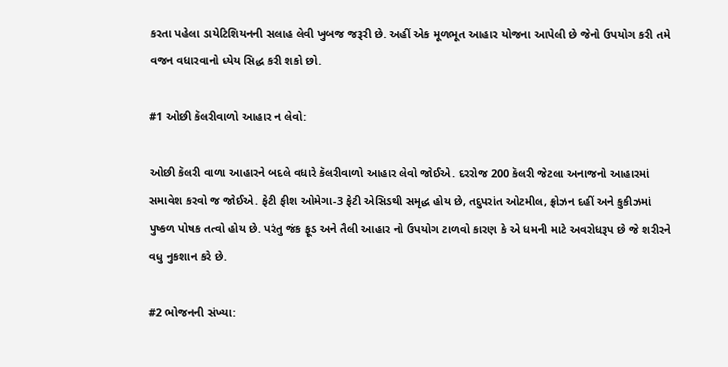કરતા પહેલા ડાયેટિશિયનની સલાહ લેવી ખુબજ જરૂરી છે. અહીં એક મૂળભૂત આહાર યોજના આપેલી છે જેનો ઉપયોગ કરી તમે વજન વધારવાનો ધ્યેય સિદ્ધ કરી શકો છો.

#1 ઓછી કૅલરીવાળો આહાર ન લેવો:

ઓછી કૅલરી વાળા આહારને બદલે વધારે કૅલરીવાળો આહાર લેવો જોઈએ. દરરોજ 200 કૅલરી જેટલા અનાજનો આહારમાં સમાવેશ કરવો જ જોઈએ. ફેટી ફીશ ઓમેગા-3 ફેટી એસિડથી સમૃદ્ધ હોય છે, તદુપરાંત ઓટમીલ, ફ્રોઝન દહીં અને કુકીઝમાં પુષ્કળ પોષક તત્વો હોય છે. પરંતુ જંક ફૂડ અને તૈલી આહાર નો ઉપયોગ ટાળવો કારણ કે એ ધમની માટે અવરોધરૂપ છે જે શરીરને વધુ નુકશાન કરે છે.

#2 ભોજનની સંખ્યા: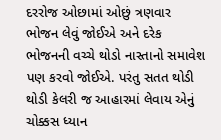દરરોજ ઓછામાં ઓછું ત્રણવાર ભોજન લેવું જોઈએ અને દરેક ભોજનની વચ્ચે થોડો નાસ્તાનો સમાવેશ પણ કરવો જોઈએ. પરંતુ સતત થોડી થોડી કેલરી જ આહારમાં લેવાય એનું ચોક્કસ ધ્યાન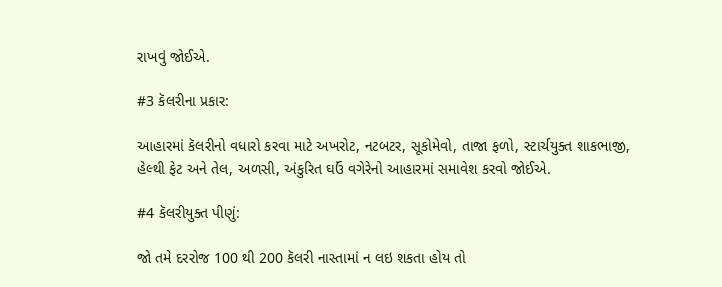રાખવું જોઈએ.

#3 કૅલરીના પ્રકાર:

આહારમાં કૅલરીનો વધારો કરવા માટે અખરોટ, નટબટર, સૂકોમેવો, તાજા ફળો, સ્ટાર્ચયુક્ત શાકભાજી, હેલ્થી ફેટ અને તેલ, અળસી, અંકુરિત ઘઉં વગેરેનો આહારમાં સમાવેશ કરવો જોઈએ.

#4 કૅલરીયુક્ત પીણું:

જો તમે દરરોજ 100 થી 200 કૅલરી નાસ્તામાં ન લઇ શકતા હોય તો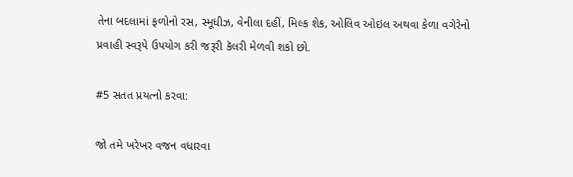તેના બદલામાં ફળોનો રસ, સ્મૂધીઝ, વેનીલા દહીં, મિલ્ક શેક, ઓલિવ ઓઇલ અથવા કેળા વગેરેનો પ્રવાહી સ્વરૂપે ઉપયોગ કરી જરૂરી કૅલરી મેળવી શકો છો.

#5 સતત પ્રયત્નો કરવા:

જો તમે ખરેખર વજન વધારવા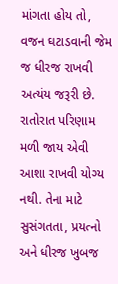માંગતા હોય તો, વજન ઘટાડવાની જેમ જ ધીરજ રાખવી અત્યંય જરૂરી છે. રાતોરાત પરિણામ મળી જાય એવી આશા રાખવી યોગ્ય નથી. તેના માટે સુસંગતતા, પ્રયત્નો અને ધીરજ ખુબજ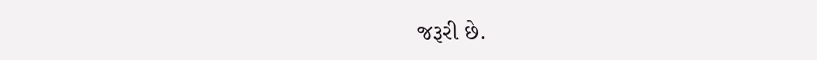જરૂરી છે.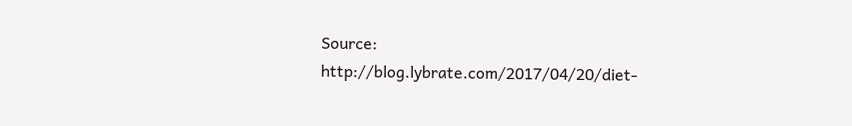Source: http://blog.lybrate.com/2017/04/20/diet-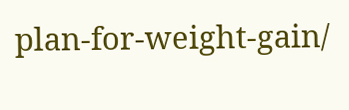plan-for-weight-gain/